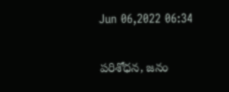Jun 06,2022 06:34

పరిశోధన, జనం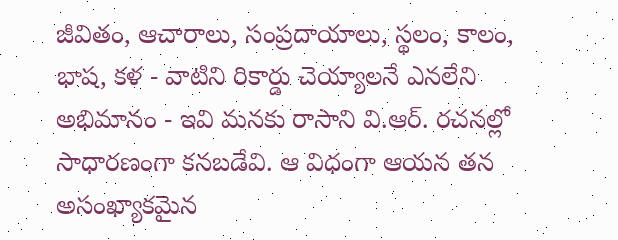జీవితం, ఆచారాలు, సంప్రదాయాలు, స్థలం, కాలం, భాష, కళ - వాటిని రికార్డు చెయ్యాలనే ఎనలేని అభిమానం - ఇవి మనకు రాసాని వి.ఆర్‌. రచనల్లో సాధారణంగా కనబడేవి. ఆ విధంగా ఆయన తన అసంఖ్యాకమైన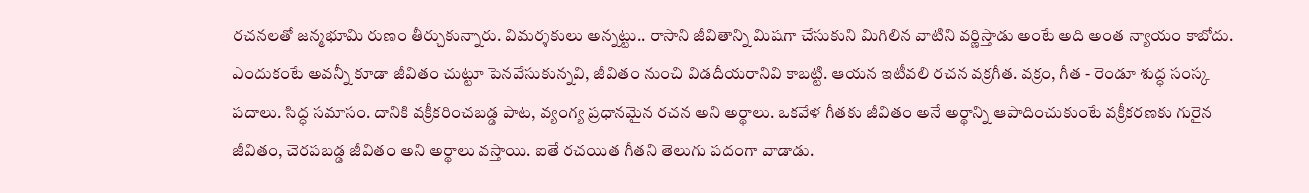రచనలతో జన్మభూమి రుణం తీర్చుకున్నారు. విమర్శకులు అన్నట్టు.. రాసాని జీవితాన్ని మిషగా చేసుకుని మిగిలిన వాటిని వర్ణిస్తాడు అంటే అది అంత న్యాయం కాబోదు. ఎందుకంటే అవన్నీ కూడా జీవితం చుట్టూ పెనవేసుకున్నవి, జీవితం నుంచి విడదీయరానివి కాబట్టి. ఆయన ఇటీవలి రచన వక్రగీత. వక్రం, గీత - రెండూ శుద్ధ సంస్క పదాలు. సిద్ధ సమాసం. దానికి వక్రీకరించబడ్డ పాట, వ్యంగ్య ప్రధానమైన రచన అని అర్థాలు. ఒకవేళ గీతకు జీవితం అనే అర్థాన్ని ఆపాదించుకుంటే వక్రీకరణకు గురైన జీవితం, చెరపబడ్డ జీవితం అని అర్థాలు వస్తాయి. ఐతే రచయిత గీతని తెలుగు పదంగా వాడాడు.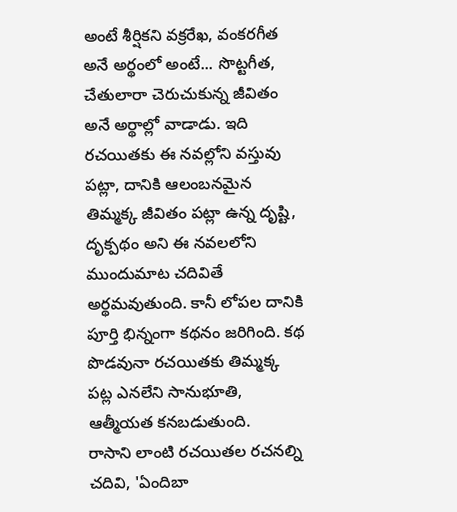అంటే శీర్షికని వక్రరేఖ, వంకరగీత అనే అర్థంలో అంటే... సొట్టగీత, చేతులారా చెరుచుకున్న జీవితం అనే అర్థాల్లో వాడాడు. ఇది రచయితకు ఈ నవల్లోని వస్తువు పట్లా, దానికి ఆలంబనమైన తిమ్మక్క జీవితం పట్లా ఉన్న దృష్టి, దృక్పథం అని ఈ నవలలోని ముందుమాట చదివితే అర్థమవుతుంది. కానీ లోపల దానికి పూర్తి భిన్నంగా కథనం జరిగింది. కథ పొడవునా రచయితకు తిమ్మక్క పట్ల ఎనలేని సానుభూతి, ఆత్మీయత కనబడుతుంది.
రాసాని లాంటి రచయితల రచనల్ని చదివి, 'ఏందిబా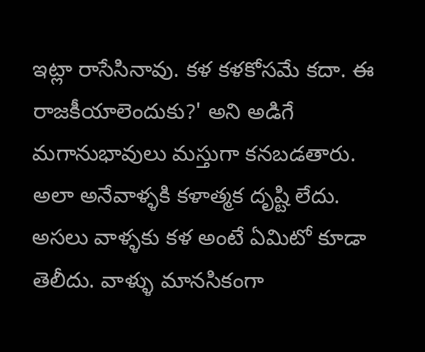ఇట్లా రాసేసినావు. కళ కళకోసమే కదా. ఈ రాజకీయాలెందుకు?' అని అడిగే మగానుభావులు మస్తుగా కనబడతారు. అలా అనేవాళ్ళకి కళాత్మక దృష్టి లేదు. అసలు వాళ్ళకు కళ అంటే ఏమిటో కూడా తెలీదు. వాళ్ళు మానసికంగా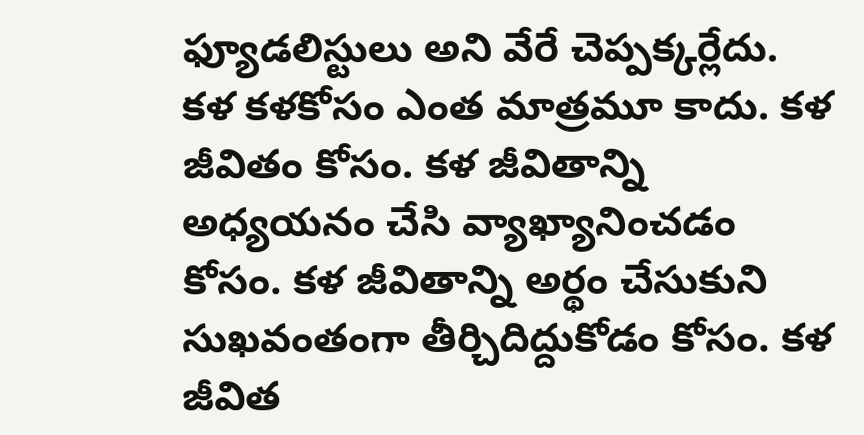ఫ్యూడలిస్టులు అని వేరే చెప్పక్కర్లేదు. కళ కళకోసం ఎంత మాత్రమూ కాదు. కళ జీవితం కోసం. కళ జీవితాన్ని అధ్యయనం చేసి వ్యాఖ్యానించడం కోసం. కళ జీవితాన్ని అర్థం చేసుకుని సుఖవంతంగా తీర్చిదిద్దుకోడం కోసం. కళ జీవిత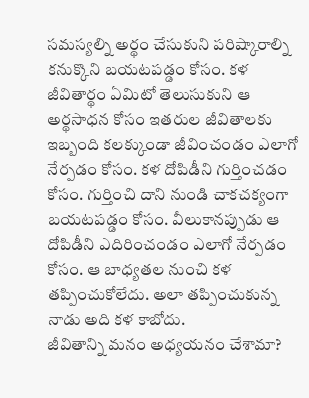సమస్యల్ని అర్థం చేసుకుని పరిష్కారాల్ని కనుక్కొని బయటపడ్డం కోసం. కళ జీవితార్థం ఏమిటో తెలుసుకుని ఆ అర్థసాధన కోసం ఇతరుల జీవితాలకు ఇబ్బంది కలక్కుండా జీవించండం ఎలాగో నేర్పడం కోసం. కళ దోపిడీని గుర్తించడం కోసం. గుర్తించి దాని నుండి చాకచక్యంగా బయటపడ్డం కోసం. వీలుకానప్పుడు ఆ దోపిడీని ఎదిరించండం ఎలాగో నేర్పడం కోసం. ఆ బాధ్యతల నుంచి కళ తప్పించుకోలేదు. అలా తప్పించుకున్న నాడు అది కళ కాబోదు.
జీవితాన్ని మనం అధ్యయనం చేశామా?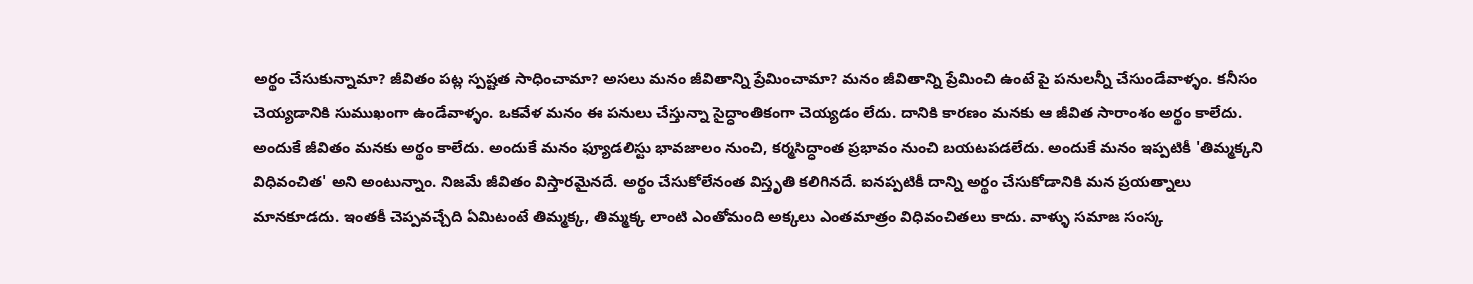అర్థం చేసుకున్నామా? జీవితం పట్ల స్పష్టత సాధించామా? అసలు మనం జీవితాన్ని ప్రేమించామా? మనం జీవితాన్ని ప్రేమించి ఉంటే పై పనులన్నీ చేసుండేవాళ్ళం. కనీసం చెయ్యడానికి సుముఖంగా ఉండేవాళ్ళం. ఒకవేళ మనం ఈ పనులు చేస్తున్నా సైద్ధాంతికంగా చెయ్యడం లేదు. దానికి కారణం మనకు ఆ జీవిత సారాంశం అర్థం కాలేదు. అందుకే జీవితం మనకు అర్థం కాలేదు. అందుకే మనం ఫ్యూడలిస్టు భావజాలం నుంచి, కర్మసిద్ధాంత ప్రభావం నుంచి బయటపడలేదు. అందుకే మనం ఇప్పటికీ 'తిమ్మక్కని విధివంచిత' అని అంటున్నాం. నిజమే జీవితం విస్తారమైనదే. అర్థం చేసుకోలేనంత విస్తృతి కలిగినదే. ఐనప్పటికీ దాన్ని అర్థం చేసుకోడానికి మన ప్రయత్నాలు మానకూడదు. ఇంతకీ చెప్పవచ్చేది ఏమిటంటే తిమ్మక్క, తిమ్మక్క లాంటి ఎంతోమంది అక్కలు ఎంతమాత్రం విధివంచితలు కాదు. వాళ్ళు సమాజ సంస్క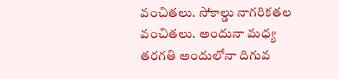వంచితలు. సోకాల్డు నాగరికతల వంచితలు. అందునా మధ్య తరగతి అందులోనా దిగువ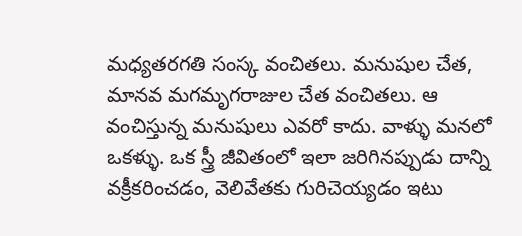మధ్యతరగతి సంస్క వంచితలు. మనుషుల చేత, మానవ మగమృగరాజుల చేత వంచితలు. ఆ వంచిస్తున్న మనుషులు ఎవరో కాదు. వాళ్ళు మనలో ఒకళ్ళు. ఒక స్త్రీ జీవితంలో ఇలా జరిగినప్పుడు దాన్ని వక్రీకరించడం, వెలివేతకు గురిచెయ్యడం ఇటు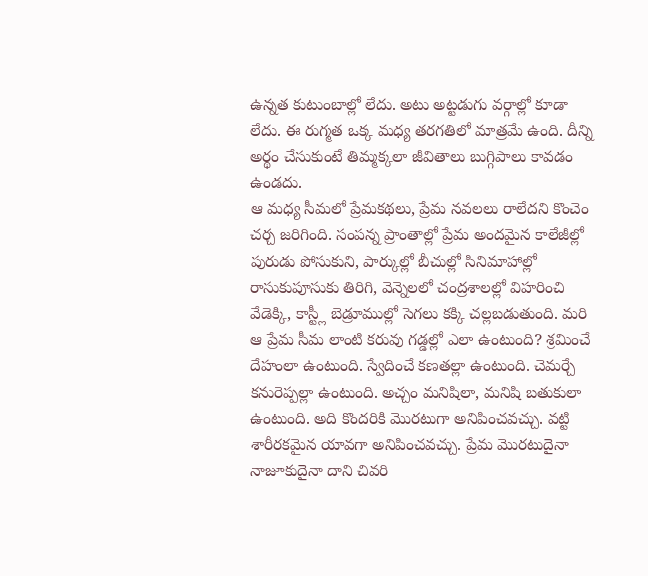ఉన్నత కుటుంబాల్లో లేదు. అటు అట్టడుగు వర్గాల్లో కూడా లేదు. ఈ రుగ్మత ఒక్క మధ్య తరగతిలో మాత్రమే ఉంది. దీన్ని అర్థం చేసుకుంటే తిమ్మక్కలా జీవితాలు బుగ్గిపాలు కావడం ఉండదు.
ఆ మధ్య సీమలో ప్రేమకథలు, ప్రేమ నవలలు రాలేదని కొంచెం చర్చ జరిగింది. సంపన్న ప్రాంతాల్లో ప్రేమ అందమైన కాలేజీల్లో పురుడు పోసుకుని, పార్కుల్లో బీచుల్లో సినిమాహాల్లో రాసుకుపూసుకు తిరిగి, వెన్నెలలో చంద్రశాలల్లో విహరించి వేడెక్కి, కాస్ట్లీ బెడ్రూముల్లో సెగలు కక్కి చల్లబడుతుంది. మరి ఆ ప్రేమ సీమ లాంటి కరువు గడ్డల్లో ఎలా ఉంటుంది? శ్రమించే దేహంలా ఉంటుంది. స్వేదించే కణతల్లా ఉంటుంది. చెమర్చే కనురెప్పల్లా ఉంటుంది. అచ్చం మనిషిలా, మనిషి బతుకులా ఉంటుంది. అది కొందరికి మొరటుగా అనిపించవచ్చు. వట్టి శారీరకమైన యావగా అనిపించవచ్చు. ప్రేమ మొరటుదైనా నాజూకుదైనా దాని చివరి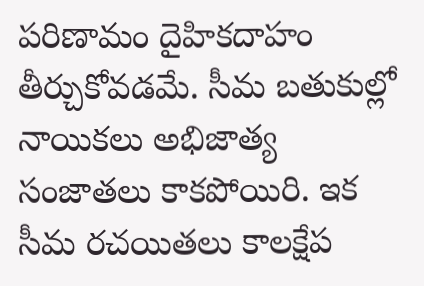పరిణామం దైహికదాహం తీర్చుకోవడమే. సీమ బతుకుల్లో నాయికలు అభిజాత్య సంజాతలు కాకపోయిరి. ఇక సీమ రచయితలు కాలక్షేప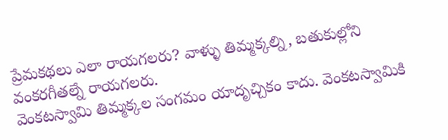ప్రేమకథలు ఎలా రాయగలరు? వాళ్ళు తిమ్మక్కల్ని, బతుకుల్లోని వంకరగీతల్నే రాయగలరు.
వెంకటస్వామి తిమ్మక్కల సంగమం యాదృచ్చికం కాదు. వెంకటస్వామికి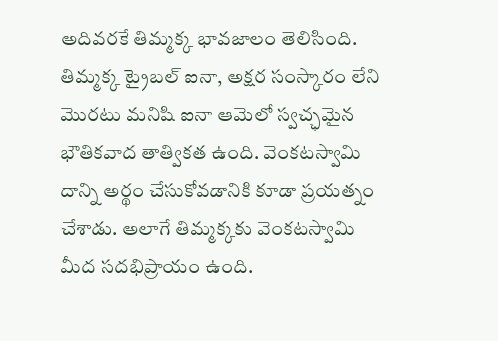అదివరకే తిమ్మక్క భావజాలం తెలిసింది. తిమ్మక్క ట్రైబల్‌ ఐనా, అక్షర సంస్కారం లేని మొరటు మనిషి ఐనా ఆమెలో స్వచ్ఛమైన భౌతికవాద తాత్వికత ఉంది. వెంకటస్వామి దాన్ని అర్థం చేసుకోవడానికి కూడా ప్రయత్నం చేశాడు. అలాగే తిమ్మక్కకు వెంకటస్వామి మీద సదభిప్రాయం ఉంది.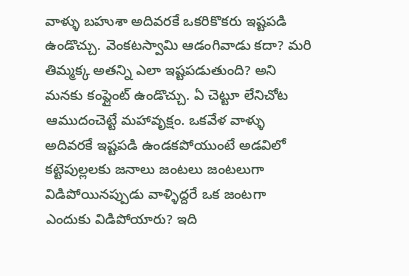వాళ్ళు బహుశా అదివరకే ఒకరికొకరు ఇష్టపడి ఉండొచ్చు. వెంకటస్వామి ఆడంగివాడు కదా? మరి తిమ్మక్క అతన్ని ఎలా ఇష్టపడుతుంది? అని మనకు కంప్లైంట్‌ ఉండొచ్చు. ఏ చెట్టూ లేనిచోట ఆముదంచెట్టే మహావృక్షం. ఒకవేళ వాళ్ళు అదివరకే ఇష్టపడి ఉండకపోయుంటే అడవిలో కట్టెపుల్లలకు జనాలు జంటలు జంటలుగా విడిపోయినప్పుడు వాళ్ళిద్దరే ఒక జంటగా ఎందుకు విడిపోయారు? ఇది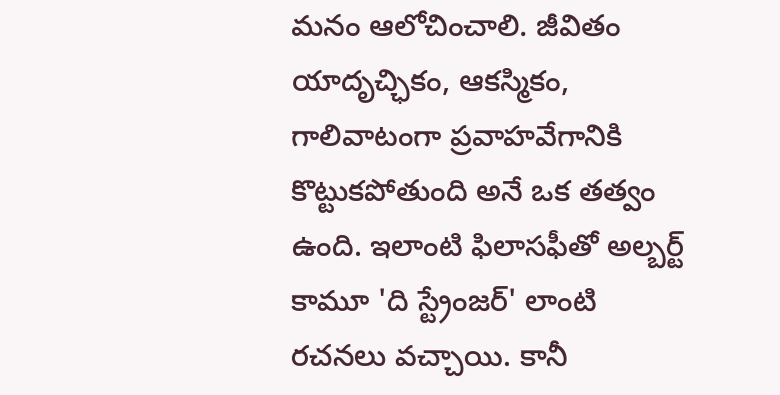మనం ఆలోచించాలి. జీవితం యాదృచ్ఛికం, ఆకస్మికం, గాలివాటంగా ప్రవాహవేగానికి కొట్టుకపోతుంది అనే ఒక తత్వం ఉంది. ఇలాంటి ఫిలాసఫీతో అల్బర్ట్‌ కామూ 'ది స్ట్రేంజర్‌' లాంటి రచనలు వచ్చాయి. కానీ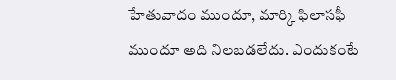హేతువాదం ముందూ, మార్కి ఫిలాసఫీ ముందూ అది నిలబడలేదు. ఎందుకంటే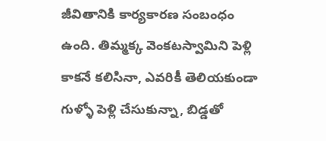జీవితానికి కార్యకారణ సంబంధం ఉంది. తిమ్మక్క వెంకటస్వామిని పెళ్లి కాకనే కలిసినా, ఎవరికీ తెలియకుండా గుళ్ళో పెళ్లి చేసుకున్నా, బిడ్డతో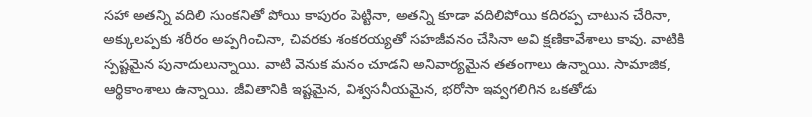సహా అతన్ని వదిలి సుంకనితో పోయి కాపురం పెట్టినా, అతన్ని కూడా వదిలిపోయి కదిరప్ప చాటున చేరినా, అక్కులప్పకు శరీరం అప్పగించినా, చివరకు శంకరయ్యతో సహజీవనం చేసినా అవి క్షణికావేశాలు కావు. వాటికి స్పష్టమైన పునాదులున్నాయి. వాటి వెనుక మనం చూడని అనివార్యమైన తతంగాలు ఉన్నాయి. సామాజిక, ఆర్థికాంశాలు ఉన్నాయి. జీవితానికి ఇష్టమైన, విశ్వసనీయమైన, భరోసా ఇవ్వగలిగిన ఒకతోడు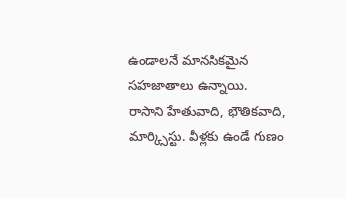ఉండాలనే మానసికమైన సహజాతాలు ఉన్నాయి.
రాసాని హేతువాది, భౌతికవాది, మార్క్సిస్టు. వీళ్లకు ఉండే గుణం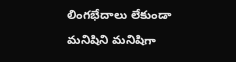లింగభేదాలు లేకుండా మనిషిని మనిషిగా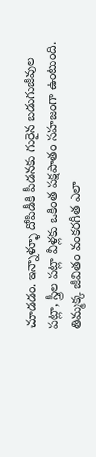చూడడం. ఇన్నాళ్ళూ దోపిడీకి పీడనకు గురైన బడుగుజీవుల పట్లా, స్త్రీల పట్లా వీళ్లకు ఒకింత పక్షపాతం సహజంగా ఉంటుంది. తిమ్మక్క జీవితం వంకరగీత ఎలా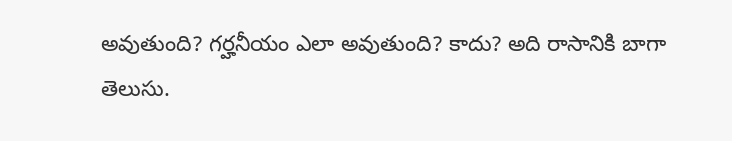అవుతుంది? గర్హనీయం ఎలా అవుతుంది? కాదు? అది రాసానికి బాగా తెలుసు.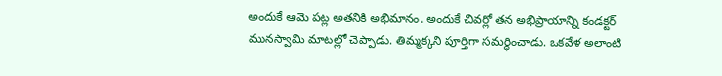అందుకే ఆమె పట్ల అతనికి అభిమానం. అందుకే చివర్లో తన అభిప్రాయాన్ని కండక్టర్‌ మునస్వామి మాటల్లో చెప్పాడు. తిమ్మక్కని పూర్తిగా సమర్థించాడు. ఒకవేళ అలాంటి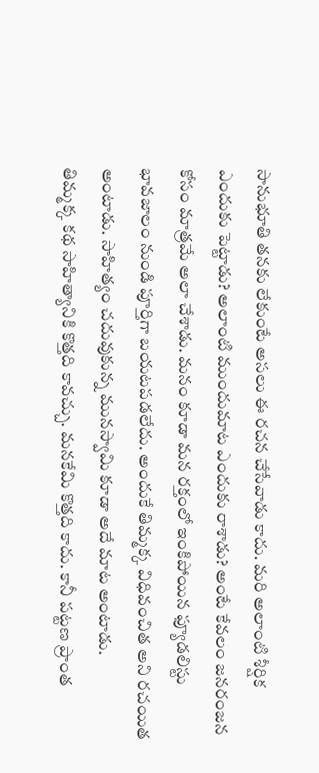సానుభూతి తనకు లేకుంటే అసలు ఈ రచన చేసేవాడు కాదు. మరి అలాంటి శీర్షిక ఎందుకు పెట్టాడు? అలాంటి ముందుమాట ఎందుకు రాశాడు? అంటే కేవలం జనరంజన కోసం మాత్రమే అలా చేశాడు. మనం కూడా మన రక్తంలో ఇంకిపోయిన ఫ్యూడలిస్టు భావజాలం నుండి పూర్తిగా బయటపడలేదు. అందుకే తిమ్మక్క విధివంచిత అని రచయిత అంటాడు. సాహిత్యం చదువుకున్న మునస్వామి కూడా అదే మాట అంటాడు.
తిమ్మక్క కథ సాహిత్యానికి కొత్తది కావచ్చు. మనకేమి కొత్తది కాదు. కానీ పట్టణ ప్రాంత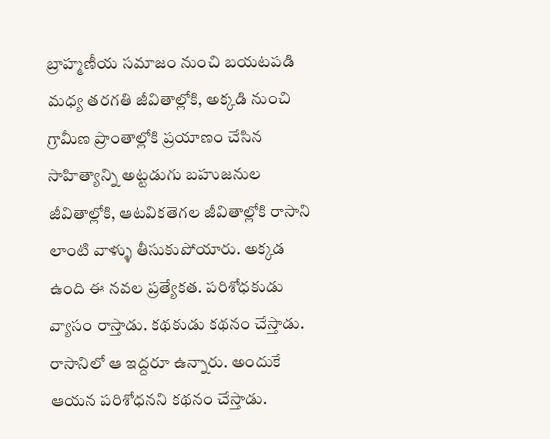బ్రాహ్మణీయ సమాజం నుంచి బయటపడి మధ్య తరగతి జీవితాల్లోకి, అక్కడి నుంచి గ్రామీణ ప్రాంతాల్లోకి ప్రయాణం చేసిన సాహిత్యాన్ని అట్టడుగు బహుజనుల జీవితాల్లోకి, ఆటవికతెగల జీవితాల్లోకి రాసాని లాంటి వాళ్ళు తీసుకుపోయారు. అక్కడ ఉంది ఈ నవల ప్రత్యేకత. పరిశోధకుడు వ్యాసం రాస్తాడు. కథకుడు కథనం చేస్తాడు. రాసానిలో ఆ ఇద్దరూ ఉన్నారు. అందుకే ఆయన పరిశోధనని కథనం చేస్తాడు.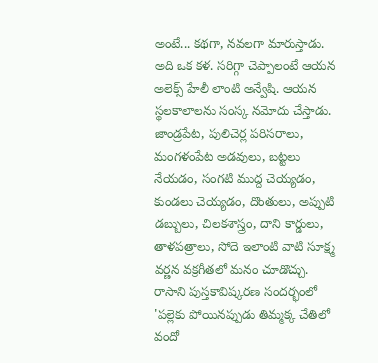అంటే... కథగా, నవలగా మారుస్తాడు. అది ఒక కళ. సరిగ్గా చెప్పాలంటే ఆయన అలెక్స్‌ హేలీ లాంటి అన్వేషి. ఆయన స్థలకాలాలను సంస్క నమోదు చేస్తాడు. జాండ్రపేట, పులిచెర్ల పరిసరాలు, మంగళంపేట అడవులు, బట్టలు నేయడం, సంగటి ముద్ద చెయ్యడం, కుండలు చెయ్యడం, దొంతులు, అప్పుటి డబ్బులు, చిలకశాస్త్రం, దాని కార్డులు, తాళపత్రాలు, సోదె ఇలాంటి వాటి సూక్ష్మ వర్ణన వక్రగీతలో మనం చూడొచ్చు.
రాసాని పుస్తకావిష్కరణ సందర్భంలో 'పల్లెకు పోయినప్పుడు తిమ్మక్క చేతిలో వందో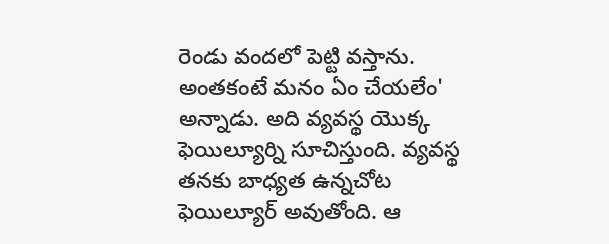రెండు వందలో పెట్టి వస్తాను. అంతకంటే మనం ఏం చేయలేం' అన్నాడు. అది వ్యవస్థ యొక్క ఫెయిల్యూర్ని సూచిస్తుంది. వ్యవస్థ తనకు బాధ్యత ఉన్నచోట ఫెయిల్యూర్‌ అవుతోంది. ఆ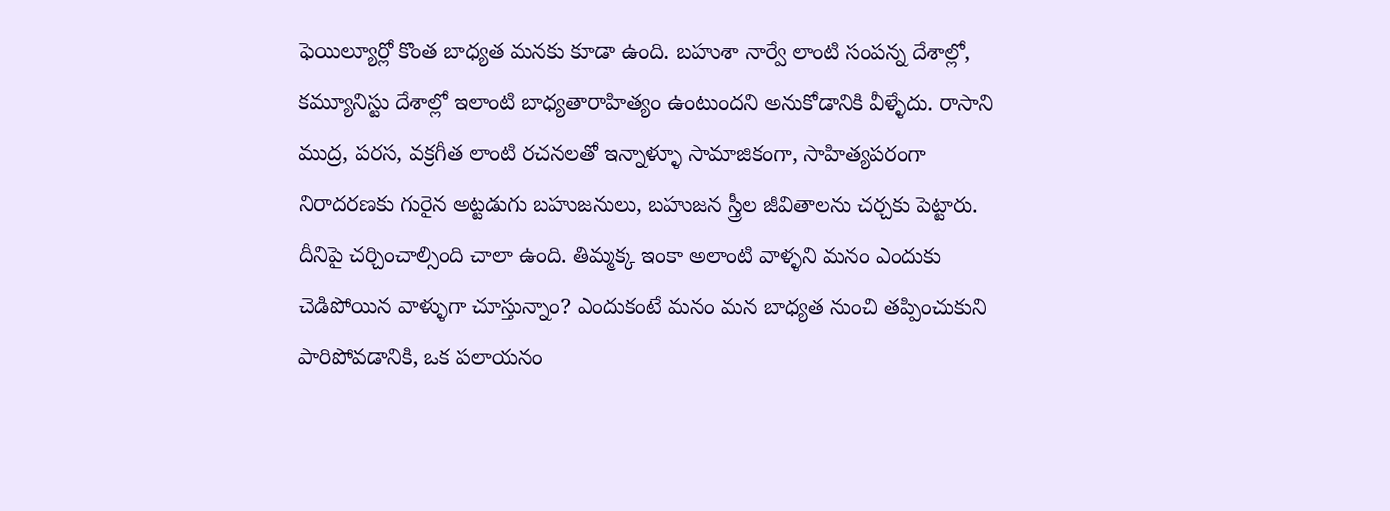ఫెయిల్యూర్లో కొంత బాధ్యత మనకు కూడా ఉంది. బహుశా నార్వే లాంటి సంపన్న దేశాల్లో, కమ్యూనిస్టు దేశాల్లో ఇలాంటి బాధ్యతారాహిత్యం ఉంటుందని అనుకోడానికి వీళ్ళేదు. రాసాని ముద్ర, పరస, వక్రగీత లాంటి రచనలతో ఇన్నాళ్ళూ సామాజికంగా, సాహిత్యపరంగా నిరాదరణకు గురైన అట్టడుగు బహుజనులు, బహుజన స్త్రీల జీవితాలను చర్చకు పెట్టారు. దీనిపై చర్చించాల్సింది చాలా ఉంది. తిమ్మక్క ఇంకా అలాంటి వాళ్ళని మనం ఎందుకు చెడిపోయిన వాళ్ళుగా చూస్తున్నాం? ఎందుకంటే మనం మన బాధ్యత నుంచి తప్పించుకుని పారిపోవడానికి, ఒక పలాయనం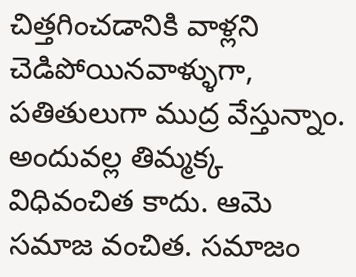చిత్తగించడానికి వాళ్లని చెడిపోయినవాళ్ళుగా, పతితులుగా ముద్ర వేస్తున్నాం. అందువల్ల తిమ్మక్క విధివంచిత కాదు. ఆమె సమాజ వంచిత. సమాజం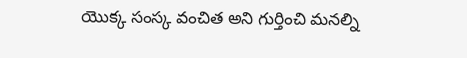యొక్క సంస్క వంచిత అని గుర్తించి మనల్ని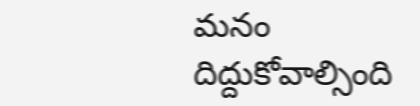మనం దిద్దుకోవాల్సింది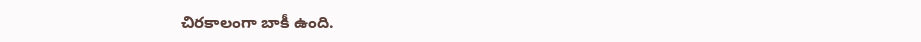చిరకాలంగా బాకీ ఉంది.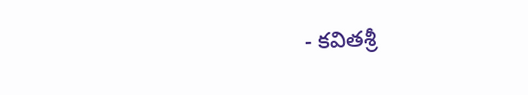- కవితశ్రీ